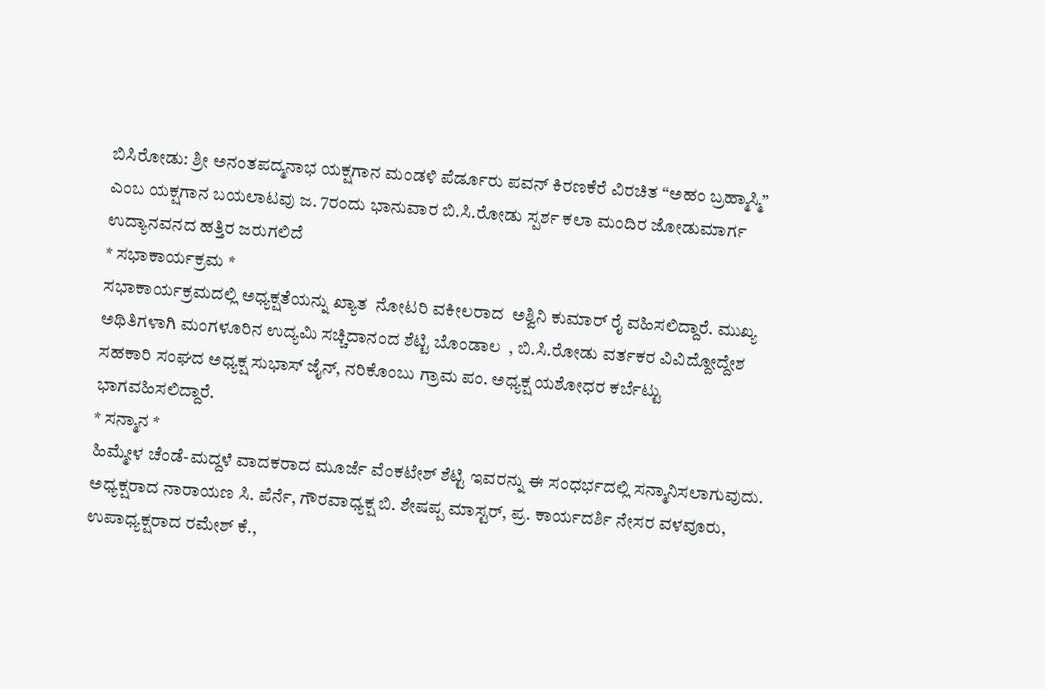ಬಿಸಿರೋಡು: ಶ್ರೀ ಅನಂತಪದ್ಮನಾಭ ಯಕ್ಷಗಾನ ಮಂಡಳಿ ಪೆರ್ಡೂರು ಪವನ್ ಕಿರಣಕೆರೆ ವಿರಚಿತ “ಅಹಂ ಬ್ರಹ್ಮಾಸ್ಮಿ” ಎಂಬ ಯಕ್ಷಗಾನ ಬಯಲಾಟವು ಜ. 7ರಂದು ಭಾನುವಾರ ಬಿ.ಸಿ.ರೋಡು ಸ್ಪರ್ಶ ಕಲಾ ಮಂದಿರ ಜೋಡುಮಾರ್ಗ ಉದ್ಯಾನವನದ ಹತ್ತಿರ ಜರುಗಲಿದೆ
* ಸಭಾಕಾರ್ಯಕ್ರಮ *
ಸಭಾಕಾರ್ಯಕ್ರಮದಲ್ಲಿ ಅಧ್ಯಕ್ಷತೆಯನ್ನು ಖ್ಯಾತ  ನೋಟರಿ ವಕೀಲರಾದ  ಅಶ್ವಿನಿ ಕುಮಾರ್ ರೈ ವಹಿಸಲಿದ್ದಾರೆ. ಮುಖ್ಯ ಅಥಿತಿಗಳಾಗಿ ಮಂಗಳೂರಿನ ಉದ್ಯಮಿ ಸಚ್ಚಿದಾನಂದ ಶೆಟ್ಟಿ ಬೊಂಡಾಲ  , ಬಿ.ಸಿ.ರೋಡು ವರ್ತಕರ ವಿವಿದ್ದೋದ್ದೇಶ ಸಹಕಾರಿ ಸಂಘದ ಅಧ್ಯಕ್ಷ ಸುಭಾಸ್ ಜೈನ್, ನರಿಕೊಂಬು ಗ್ರಾಮ ಪಂ. ಅಧ್ಯಕ್ಷ ಯಶೋಧರ ಕರ್ಬೆಟ್ಟು ಭಾಗವಹಿಸಲಿದ್ದಾರೆ.
* ಸನ್ಮಾನ *
ಹಿಮ್ಮೇಳ ಚೆಂಡೆ-ಮದ್ದಳೆ ವಾದಕರಾದ ಮೂರ್ಜೆ ವೆಂಕಟೇಶ್ ಶೆಟ್ಟಿ ಇವರನ್ನು ಈ ಸಂಧರ್ಭದಲ್ಲಿ ಸನ್ಮಾನಿಸಲಾಗುವುದು.
ಅಧ್ಯಕ್ಷರಾದ ನಾರಾಯಣ ಸಿ. ಪೆರ್ನೆ, ಗೌರವಾಧ್ಯಕ್ಷ ಬಿ. ಶೇಷಪ್ಪ ಮಾಸ್ಟರ್, ಪ್ರ. ಕಾರ್ಯದರ್ಶಿ ನೇಸರ ವಳವೂರು, ಉಪಾಧ್ಯಕ್ಷರಾದ ರಮೇಶ್ ಕೆ.,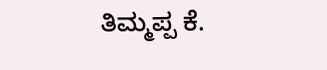ತಿಮ್ಮಪ್ಪ ಕೆ.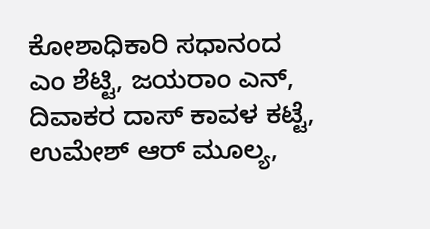ಕೋಶಾಧಿಕಾರಿ ಸಧಾನಂದ ಎಂ ಶೆಟ್ಟಿ, ಜಯರಾಂ ಎನ್, ದಿವಾಕರ ದಾಸ್ ಕಾವಳ ಕಟ್ಟೆ, ಉಮೇಶ್ ಆರ್ ಮೂಲ್ಯ,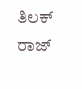ತಿಲಕ್ ರಾಜ್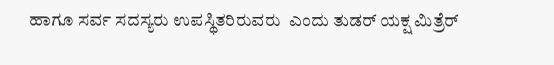ಹಾಗೂ ಸರ್ವ ಸದಸ್ಯರು ಉಪಸ್ಥಿತರಿರುವರು  ಎಂದು ತುಡರ್ ಯಕ್ಷ ಮಿತ್ರೆರ್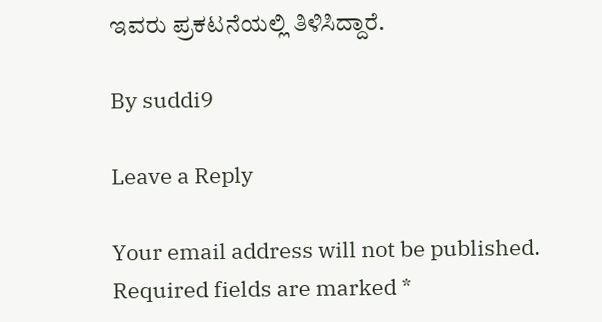ಇವರು ಪ್ರಕಟನೆಯಲ್ಲಿ ತಿಳಿಸಿದ್ದಾರೆ.

By suddi9

Leave a Reply

Your email address will not be published. Required fields are marked *